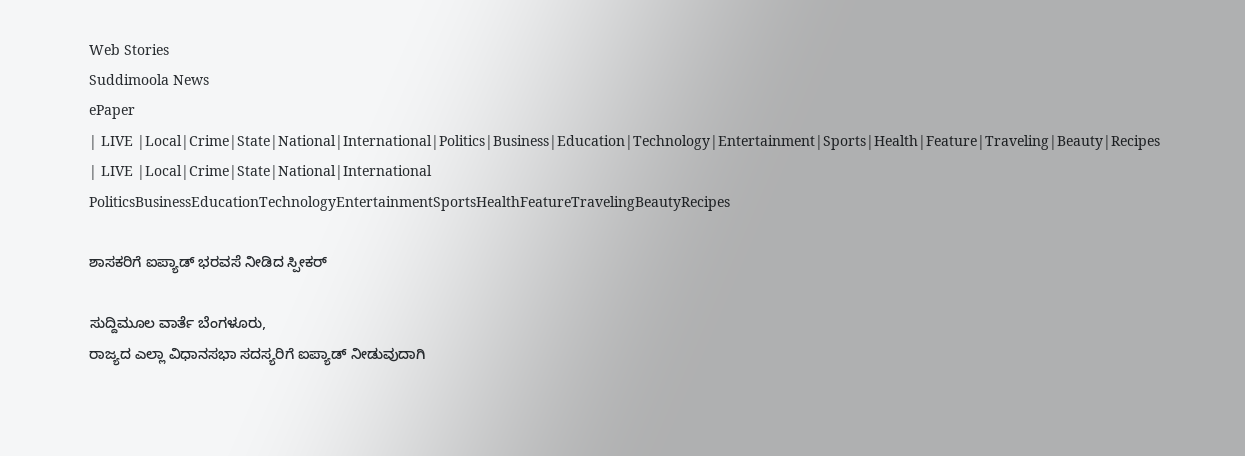Web Stories
Suddimoola News
ePaper
| LIVE |Local|Crime|State|National|International|Politics|Business|Education|Technology|Entertainment|Sports|Health|Feature|Traveling|Beauty|Recipes
| LIVE |Local|Crime|State|National|International
PoliticsBusinessEducationTechnologyEntertainmentSportsHealthFeatureTravelingBeautyRecipes

ಶಾಸಕರಿಗೆ ಐಪ್ಯಾಡ್ ಭರವಸೆ ನೀಡಿದ ಸ್ಪೀಕರ್

ಸುದ್ದಿಮೂಲ ವಾರ್ತೆ ಬೆಂಗಳೂರು,
ರಾಜ್ಯದ ಎಲ್ಲಾ ವಿಧಾನಸಭಾ ಸದಸ್ಯರಿಗೆ ಐಪ್ಯಾಡ್ ನೀಡುವುದಾಗಿ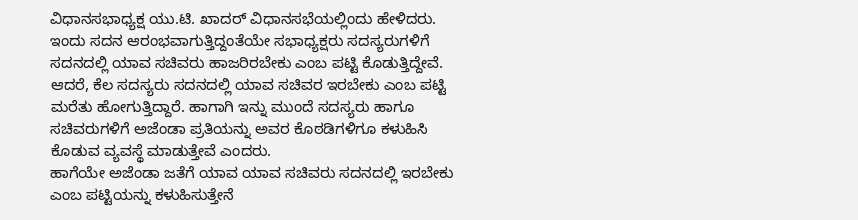ವಿಧಾನಸಭಾಧ್ಯಕ್ಷ ಯು.ಟಿ. ಖಾದರ್ ವಿಧಾನಸಭೆಯಲ್ಲಿಂದು ಹೇಳಿದರು.
ಇಂದು ಸದನ ಆರಂಭವಾಗುತ್ತಿದ್ದಂತೆಯೇ ಸಭಾಧ್ಯಕ್ಷರು ಸದಸ್ಯರುಗಳಿಗೆ ಸದನದಲ್ಲಿ ಯಾವ ಸಚಿವರು ಹಾಜರಿರಬೇಕು ಎಂಬ ಪಟ್ಟಿ ಕೊಡುತ್ತಿದ್ದೇವೆ. ಆದರೆ, ಕೆಲ ಸದಸ್ಯರು ಸದನದಲ್ಲಿ ಯಾವ ಸಚಿವರ ಇರಬೇಕು ಎಂಬ ಪಟ್ಟಿ ಮರೆತು ಹೋಗುತ್ತಿದ್ದಾರೆ. ಹಾಗಾಗಿ ಇನ್ನು ಮುಂದೆ ಸದಸ್ಯರು ಹಾಗೂ ಸಚಿವರುಗಳಿಗೆ ಅಜೆಂಡಾ ಪ್ರತಿಯನ್ನು ಅವರ ಕೊಠಡಿಗಳಿಗೂ ಕಳುಹಿಸಿ ಕೊಡುವ ವ್ಯವಸ್ಥೆ ಮಾಡುತ್ತೇವೆ ಎಂದರು.
ಹಾಗೆಯೇ ಅಜೆಂಡಾ ಜತೆಗೆ ಯಾವ ಯಾವ ಸಚಿವರು ಸದನದಲ್ಲಿ ಇರಬೇಕು ಎಂಬ ಪಟ್ಟಿಯನ್ನು ಕಳುಹಿಸುತ್ತೇನೆ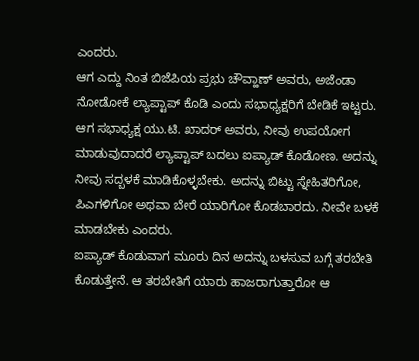ಎಂದರು.
ಆಗ ಎದ್ದು ನಿಂತ ಬಿಜೆಪಿಯ ಪ್ರಭು ಚೌವ್ಹಾಣ್ ಅವರು, ಅಜೆಂಡಾ ನೋಡೋಕೆ ಲ್ಯಾಪ್ಟಾಪ್ ಕೊಡಿ ಎಂದು ಸಭಾಧ್ಯಕ್ಷರಿಗೆ ಬೇಡಿಕೆ ಇಟ್ಟರು.
ಆಗ ಸಭಾಧ್ಯಕ್ಷ ಯು.ಟಿ. ಖಾದರ್ ಅವರು, ನೀವು ಉಪಯೋಗ ಮಾಡುವುದಾದರೆ ಲ್ಯಾಪ್ಟಾಪ್ ಬದಲು ಐಪ್ಯಾಡ್ ಕೊಡೋಣ. ಅದನ್ನು ನೀವು ಸದ್ಬಳಕೆ ಮಾಡಿಕೊಳ್ಳಬೇಕು. ಅದನ್ನು ಬಿಟ್ಟು ಸ್ನೇಹಿತರಿಗೋ, ಪಿಎಗಳಿಗೋ ಅಥವಾ ಬೇರೆ ಯಾರಿಗೋ ಕೊಡಬಾರದು. ನೀವೇ ಬಳಕೆ ಮಾಡಬೇಕು ಎಂದರು.
ಐಪ್ಯಾಡ್ ಕೊಡುವಾಗ ಮೂರು ದಿನ ಅದನ್ನು ಬಳಸುವ ಬಗ್ಗೆ ತರಬೇತಿ ಕೊಡುತ್ತೇನೆ. ಆ ತರಬೇತಿಗೆ ಯಾರು ಹಾಜರಾಗುತ್ತಾರೋ ಆ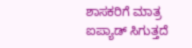ಶಾಸಕರಿಗೆ ಮಾತ್ರ ಐಪ್ಯಾಡ್ ಸಿಗುತ್ತದೆ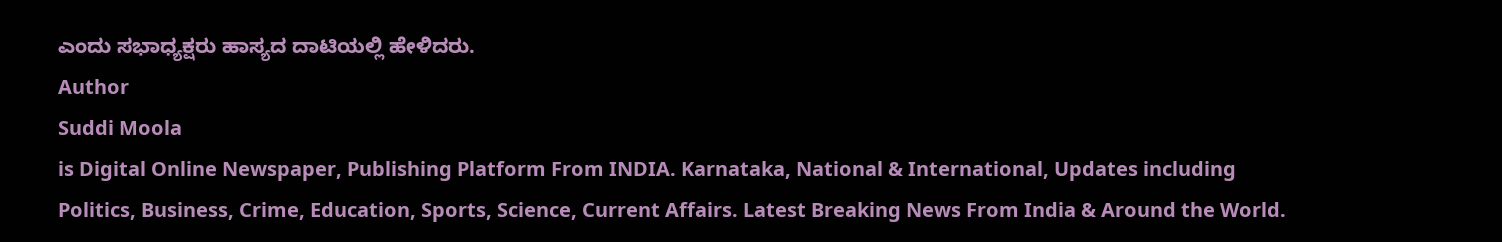ಎಂದು ಸಭಾಧ್ಯಕ್ಷರು ಹಾಸ್ಯದ ದಾಟಿಯಲ್ಲಿ ಹೇಳಿದರು.
Author
Suddi Moola
is Digital Online Newspaper, Publishing Platform From INDIA. Karnataka, National & International, Updates including Politics, Business, Crime, Education, Sports, Science, Current Affairs. Latest Breaking News From India & Around the World.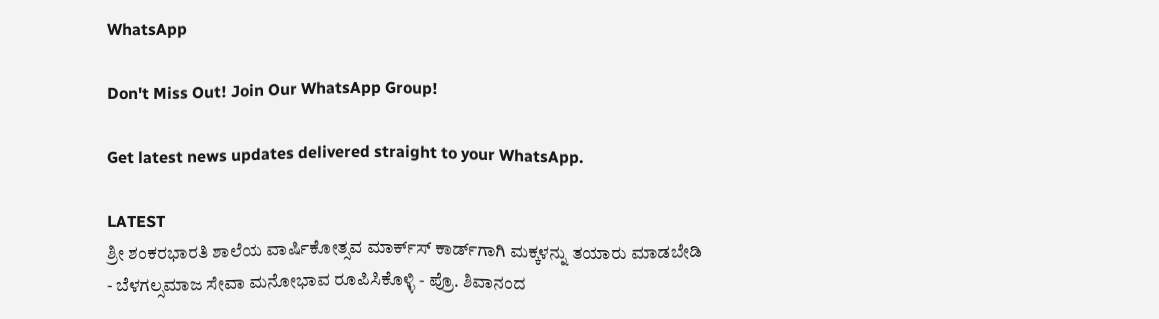WhatsApp

Don't Miss Out! Join Our WhatsApp Group!

Get latest news updates delivered straight to your WhatsApp.

LATEST
ಶ್ರೀ ಶಂಕರಭಾರತಿ ಶಾಲೆಯ ವಾರ್ಷಿಕೋತ್ಸವ ಮಾರ್ಕ್‌ಸ್‌ ಕಾರ್ಡ್‌ಗಾಗಿ ಮಕ್ಕಳನ್ನು ತಯಾರು ಮಾಡಬೇಡಿ - ಬೆಳಗಲ್ಸಮಾಜ ಸೇವಾ ಮನೋಭಾವ ರೂಪಿಸಿಕೊಳ್ಳಿ - ಪ್ರೊ. ಶಿವಾನಂದ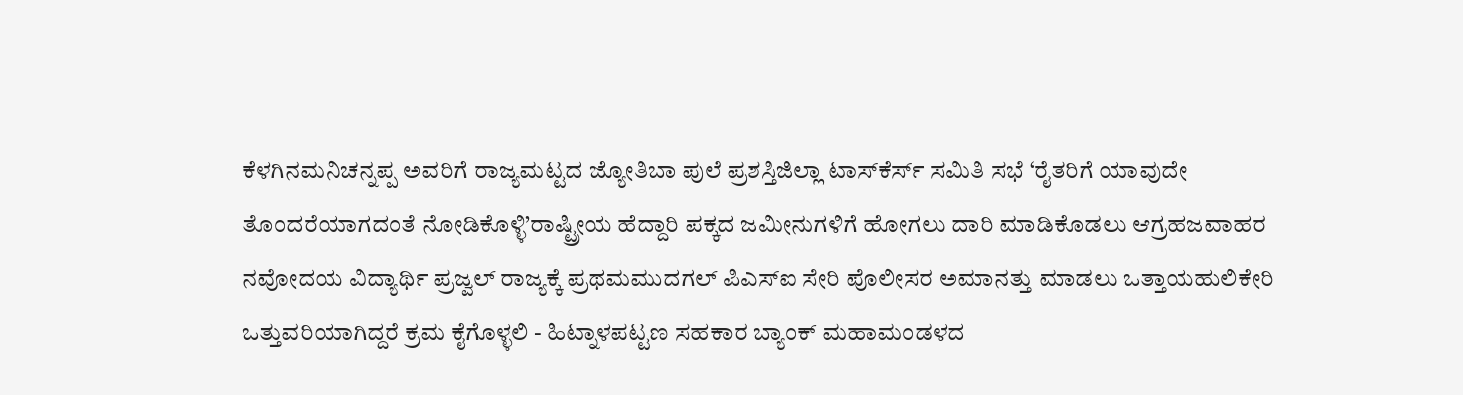ಕೆಳಗಿನಮನಿಚನ್ನಪ್ಪ ಅವರಿಗೆ ರಾಜ್ಯಮಟ್ಟದ ಜ್ಯೋತಿಬಾ ಪುಲೆ ಪ್ರಶಸ್ತಿಜಿಲ್ಲಾ ಟಾಸ್‌‌ಕೆರ್ಸ್ ಸಮಿತಿ ಸಭೆ ‘ರೈತರಿಗೆ ಯಾವುದೇ ತೊಂದರೆಯಾಗದಂತೆ ನೋಡಿಕೊಳ್ಳಿ’ರಾಷ್ಟ್ರೀಯ ಹೆದ್ದಾರಿ ಪಕ್ಕದ ಜಮೀನುಗಳಿಗೆ ಹೋಗಲು ದಾರಿ ಮಾಡಿಕೊಡಲು ಆಗ್ರಹಜವಾಹರ ನವೋದಯ ವಿದ್ಯಾರ್ಥಿ ಪ್ರಜ್ವಲ್ ರಾಜ್ಯಕ್ಕೆ ಪ್ರಥಮಮುದಗಲ್ ಪಿಎಸ್‌ಐ ಸೇರಿ ಪೊಲೀಸರ ಅಮಾನತ್ತು ಮಾಡಲು ಒತ್ತಾಯಹುಲಿಕೇರಿ ಒತ್ತುವರಿಯಾಗಿದ್ದರೆ ಕ್ರಮ ಕೈಗೊಳ್ಳಲಿ - ಹಿಟ್ನಾಳಪಟ್ಟಣ ಸಹಕಾರ ಬ್ಯಾಂಕ್ ಮಹಾಮಂಡಳದ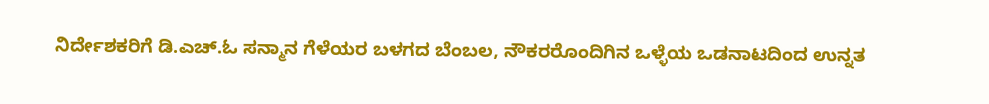ನಿರ್ದೇಶಕರಿಗೆ ಡಿ.ಎಚ್.ಓ ಸನ್ಮಾನ ಗೆಳೆಯರ ಬಳಗದ ಬೆಂಬಲ, ನೌಕರರೊಂದಿಗಿನ ಒಳ್ಳೆಯ ಒಡನಾಟದಿಂದ ಉನ್ನತ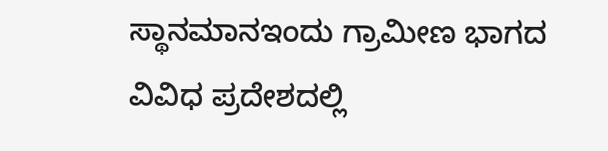ಸ್ಥಾನಮಾನಇಂದು ಗ್ರಾಮೀಣ ಭಾಗದ ವಿವಿಧ ಪ್ರದೇಶದಲ್ಲಿ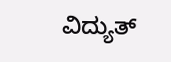ವಿದ್ಯುತ್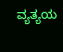ವ್ಯತ್ಯಯ